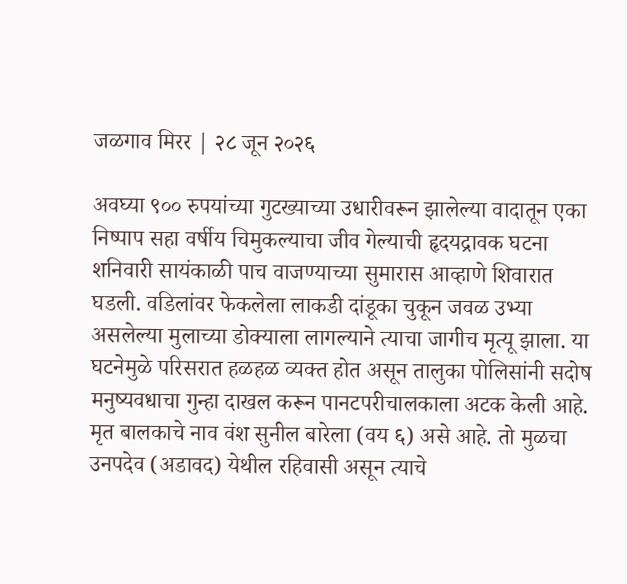जळगाव मिरर | २८ जून २०२६

अवघ्या ९०० रुपयांच्या गुटख्याच्या उधारीवरून झालेल्या वादातून एका निष्पाप सहा वर्षीय चिमुकल्याचा जीव गेल्याची हृदयद्रावक घटना शनिवारी सायंकाळी पाच वाजण्याच्या सुमारास आव्हाणे शिवारात घडली. वडिलांवर फेकलेला लाकडी दांडूका चुकून जवळ उभ्या असलेल्या मुलाच्या डोक्याला लागल्याने त्याचा जागीच मृत्यू झाला. या घटनेमुळे परिसरात हळहळ व्यक्त होत असून तालुका पोलिसांनी सदोष मनुष्यवधाचा गुन्हा दाखल करून पानटपरीचालकाला अटक केली आहे.
मृत बालकाचे नाव वंश सुनील बारेला (वय ६) असे आहे. तो मुळचा उनपदेव (अडावद) येथील रहिवासी असून त्याचे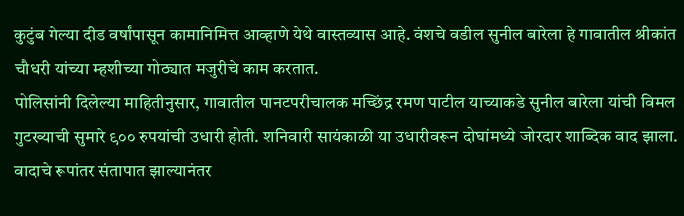कुटुंब गेल्या दीड वर्षांपासून कामानिमित्त आव्हाणे येथे वास्तव्यास आहे. वंशचे वडील सुनील बारेला हे गावातील श्रीकांत चौधरी यांच्या म्हशीच्या गोठ्यात मजुरीचे काम करतात.
पोलिसांनी दिलेल्या माहितीनुसार, गावातील पानटपरीचालक मच्छिंद्र रमण पाटील याच्याकडे सुनील बारेला यांची विमल गुटख्याची सुमारे ९०० रुपयांची उधारी होती. शनिवारी सायंकाळी या उधारीवरून दोघांमध्ये जोरदार शाब्दिक वाद झाला. वादाचे रूपांतर संतापात झाल्यानंतर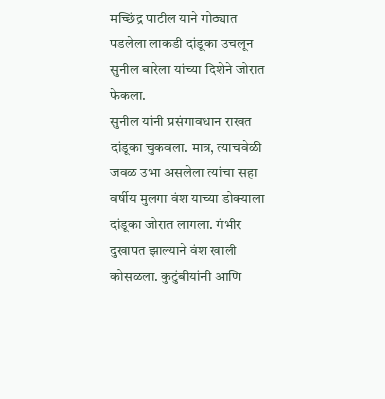मच्छिंद्र पाटील याने गोठ्यात पडलेला लाकडी दांडूका उचलून सुनील बारेला यांच्या दिशेने जोरात फेकला.
सुनील यांनी प्रसंगावधान राखत दांडूका चुकवला. मात्र, त्याचवेळी जवळ उभा असलेला त्यांचा सहा वर्षीय मुलगा वंश याच्या डोक्याला दांडूका जोरात लागला. गंभीर दुखापत झाल्याने वंश खाली कोसळला. कुटुंबीयांनी आणि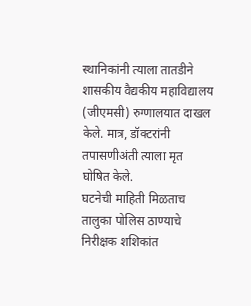स्थानिकांनी त्याला तातडीने शासकीय वैद्यकीय महाविद्यालय (जीएमसी) रुग्णालयात दाखल केले. मात्र, डॉक्टरांनी तपासणीअंती त्याला मृत घोषित केले.
घटनेची माहिती मिळताच तालुका पोलिस ठाण्याचे निरीक्षक शशिकांत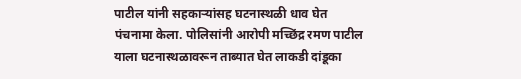पाटील यांनी सहकाऱ्यांसह घटनास्थळी धाव घेत पंचनामा केला. पोलिसांनी आरोपी मच्छिंद्र रमण पाटील याला घटनास्थळावरून ताब्यात घेत लाकडी दांडूका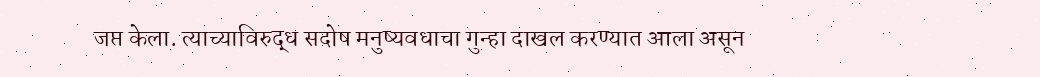जप्त केला. त्याच्याविरुद्ध सदोष मनुष्यवधाचा गुन्हा दाखल करण्यात आला असून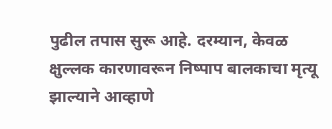पुढील तपास सुरू आहे. दरम्यान, केवळ क्षुल्लक कारणावरून निष्पाप बालकाचा मृत्यू झाल्याने आव्हाणे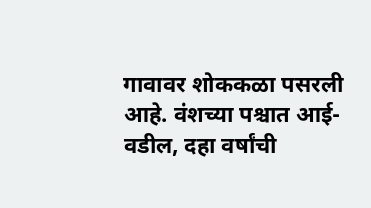गावावर शोककळा पसरली आहे. वंशच्या पश्चात आई-वडील, दहा वर्षांची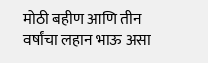मोठी बहीण आणि तीन वर्षांचा लहान भाऊ असा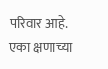परिवार आहे. एका क्षणाच्या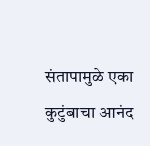संतापामुळे एका कुटुंबाचा आनंद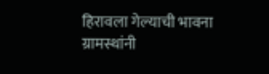हिरावला गेल्याची भावना ग्रामस्थांनी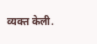व्यक्त केली.